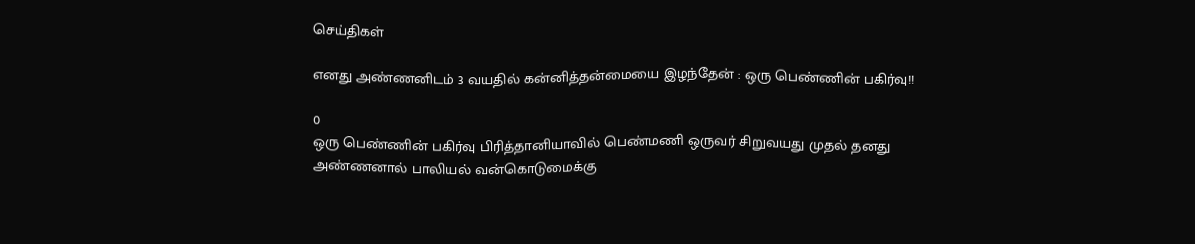செய்திகள்

எனது அண்ணனிடம் 3 வயதில் கன்னித்தன்மையை இழந்தேன் : ஒரு பெண்ணின் பகிர்வு!!

0
ஒரு பெண்ணின் பகிர்வு பிரித்தானியாவில் பெண்மணி ஒருவர் சிறுவயது முதல் தனது அண்ணனால் பாலியல் வன்கொடுமைக்கு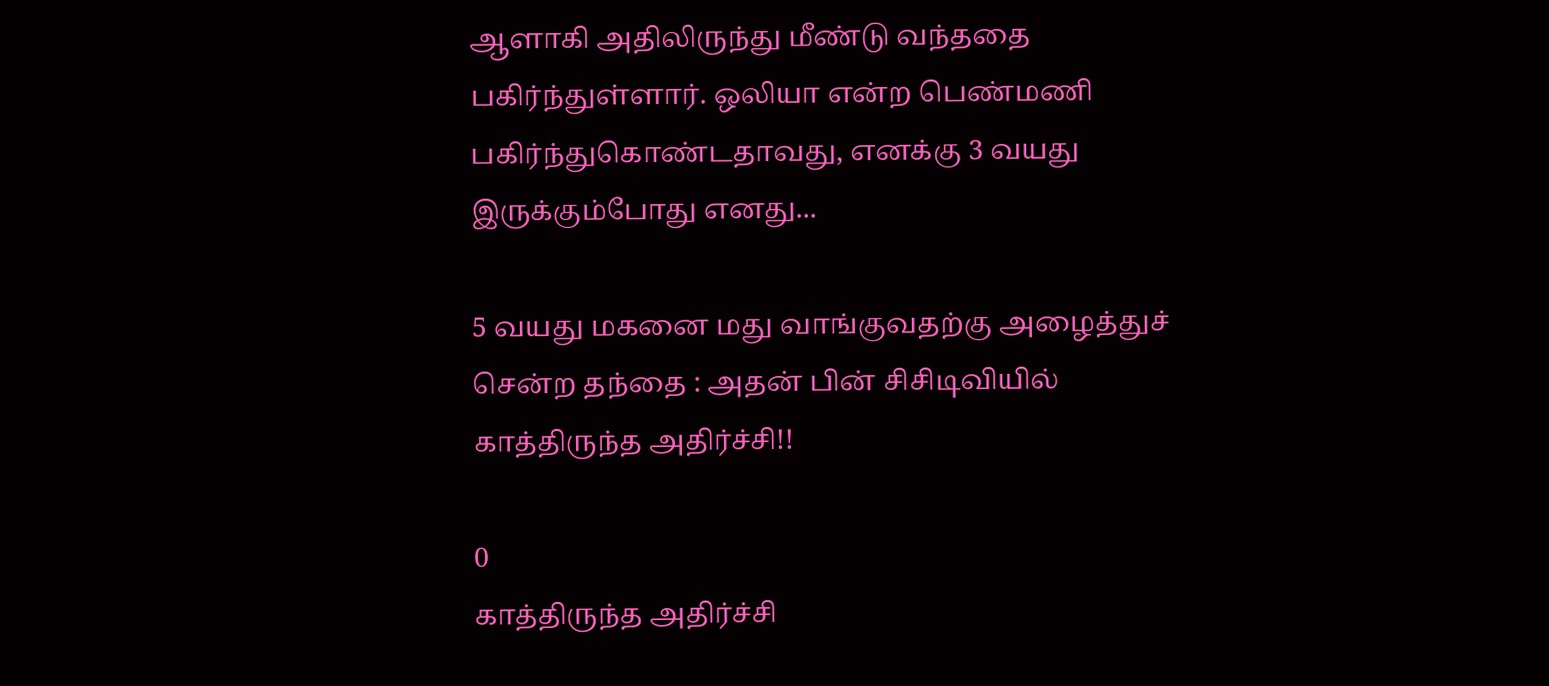ஆளாகி அதிலிருந்து மீண்டு வந்ததை பகிர்ந்துள்ளார். ஒலியா என்ற பெண்மணி பகிர்ந்துகொண்டதாவது, எனக்கு 3 வயது இருக்கும்போது எனது...

5 வயது மகனை மது வாங்குவதற்கு அழைத்துச் சென்ற தந்தை : அதன் பின் சிசிடிவியில் காத்திருந்த அதிர்ச்சி!!

0
காத்திருந்த அதிர்ச்சி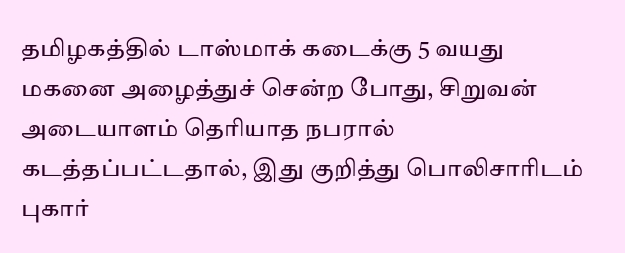தமிழகத்தில் டாஸ்மாக் கடைக்கு 5 வயது மகனை அழைத்துச் சென்ற போது, சிறுவன் அடையாளம் தெரியாத நபரால் கடத்தப்பட்டதால், இது குறித்து பொலிசாரிடம் புகார்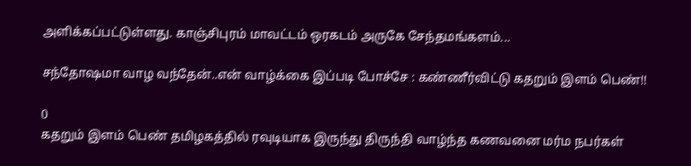அளிக்கப்பட்டுள்ளது. காஞ்சிபுரம் மாவட்டம் ஒரகடம் அருகே சேந்தமங்களம்...

சந்தோஷமா வாழ வந்தேன்..என் வாழ்க்கை இப்படி போச்சே : கண்ணீர்விட்டு கதறும் இளம் பெண்!!

0
கதறும் இளம் பெண் தமிழகத்தில் ரவுடியாக இருந்து திருந்தி வாழ்ந்த கணவனை மர்ம நபர்கள்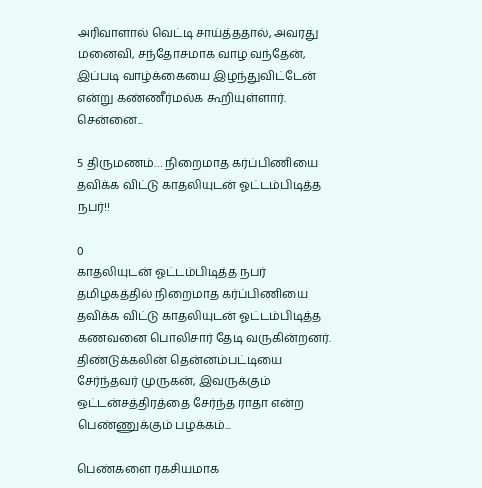அரிவாளால் வெட்டி சாய்த்ததால், அவரது மனைவி, சந்தோசமாக வாழ வந்தேன், இப்படி வாழ்க்கையை இழந்துவிட்டேன் என்று கண்ணீர்மல்க கூறியுள்ளார். சென்னை...

5 திருமணம்… நிறைமாத கர்ப்பிணியை தவிக்க விட்டு காதலியுடன் ஓட்டம்பிடித்த நபர்!!

0
காதலியுடன் ஓட்டம்பிடித்த நபர் தமிழகத்தில் நிறைமாத கர்ப்பிணியை தவிக்க விட்டு காதலியுடன் ஓட்டம்பிடித்த கணவனை பொலிசார் தேடி வருகின்றனர். திண்டுக்கலின் தென்னம்பட்டியை சேர்ந்தவர் முருகன், இவருக்கும் ஒட்டன்சத்திரத்தை சேர்ந்த ராதா என்ற பெண்ணுக்கும் பழக்கம்...

பெண்களை ரகசியமாக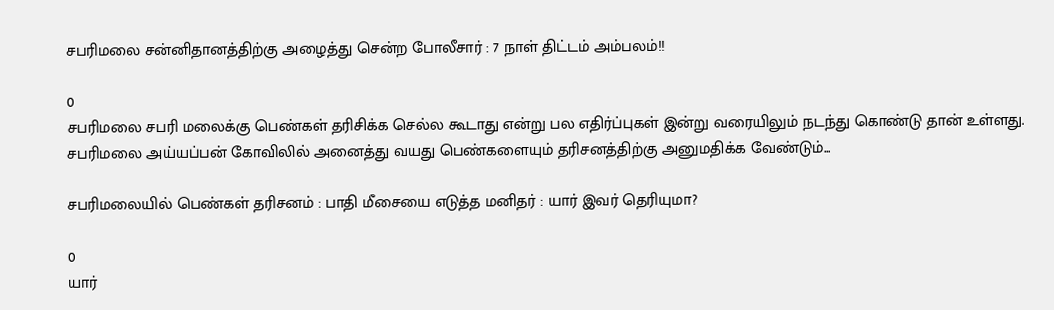சபரிமலை சன்னிதானத்திற்கு அழைத்து சென்ற போலீசார் : 7 நாள் திட்டம் அம்பலம்!!

0
சபரிமலை சபரி மலைக்கு பெண்கள் தரிசிக்க செல்ல கூடாது என்று பல எதிர்ப்புகள் இன்று வரையிலும் நடந்து கொண்டு தான் உள்ளது. சபரிமலை அய்யப்பன் கோவிலில் அனைத்து வயது பெண்களையும் தரிசனத்திற்கு அனுமதிக்க வேண்டும்...

சபரிமலையில் பெண்கள் தரிசனம் : பாதி மீசையை எடுத்த மனிதர் : யார் இவர் தெரியுமா?

0
யார்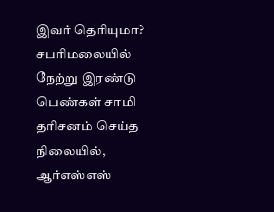இவர் தெரியுமா? சபரிமலையில் நேற்று இரண்டு பெண்கள் சாமி தரிசனம் செய்த நிலையில், ஆர்எஸ்எஸ்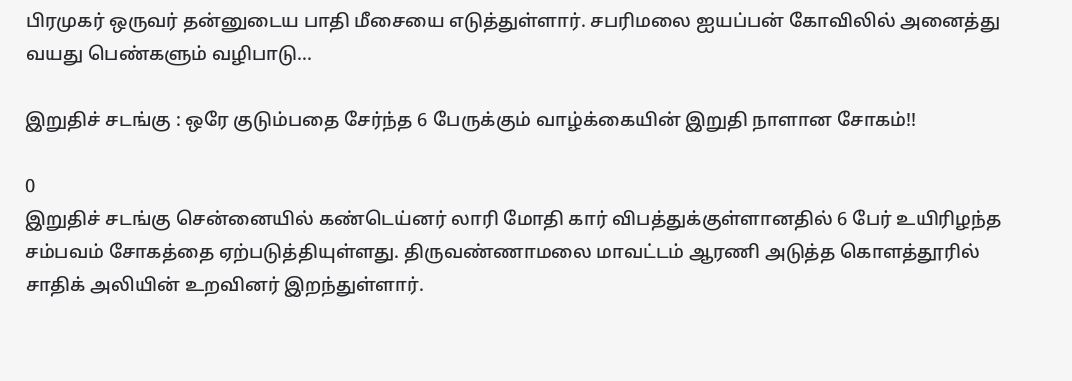பிரமுகர் ஒருவர் தன்னுடைய பாதி மீசையை எடுத்துள்ளார். சபரிமலை ஐயப்பன் கோவிலில் அனைத்து வயது பெண்களும் வழிபாடு...

இறுதிச் சடங்கு : ஒரே குடும்பதை சேர்ந்த 6 பேருக்கும் வாழ்க்கையின் இறுதி நாளான சோகம்!!

0
இறுதிச் சடங்கு சென்னையில் கண்டெய்னர் லாரி மோதி கார் விபத்துக்குள்ளானதில் 6 பேர் உயிரிழந்த சம்பவம் சோகத்தை ஏற்படுத்தியுள்ளது. திருவண்ணாமலை மாவட்டம் ஆரணி அடுத்த கொளத்தூரில் சாதிக் அலியின் உறவினர் இறந்துள்ளார்.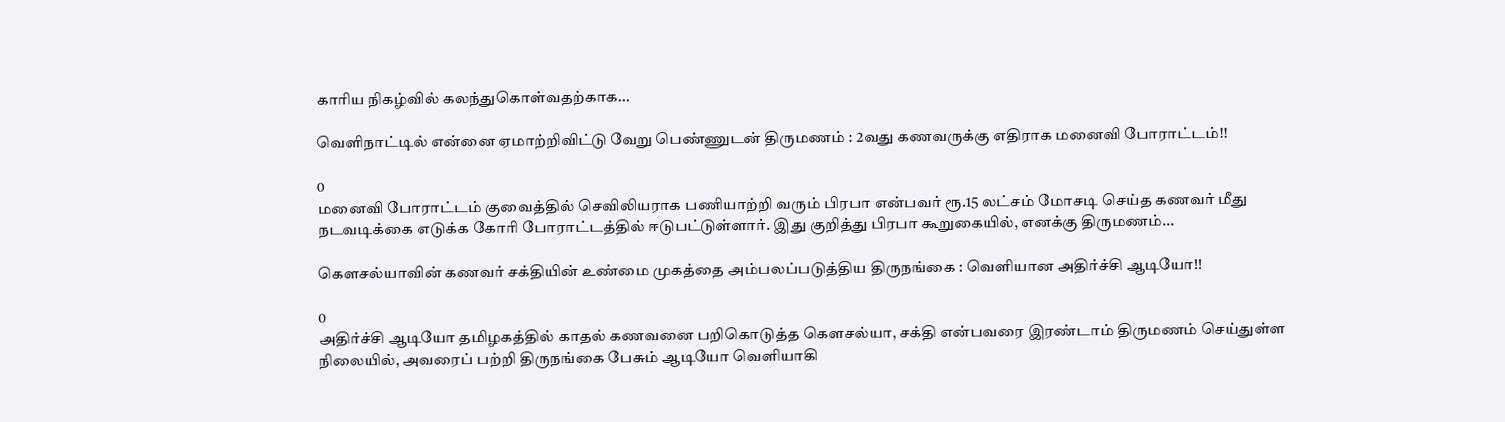காரிய நிகழ்வில் கலந்துகொள்வதற்காக...

வெளிநாட்டில் என்னை ஏமாற்றிவிட்டு வேறு பெண்ணுடன் திருமணம் : 2வது கணவருக்கு எதிராக மனைவி போராட்டம்!!

0
மனைவி போராட்டம் குவைத்தில் செவிலியராக பணியாற்றி வரும் பிரபா என்பவர் ரூ.15 லட்சம் மோசடி செய்த கணவர் மீது நடவடிக்கை எடுக்க கோரி போராட்டத்தில் ஈடுபட்டுள்ளார். இது குறித்து பிரபா கூறுகையில், எனக்கு திருமணம்...

கெளசல்யாவின் கணவர் சக்தியின் உண்மை முகத்தை அம்பலப்படுத்திய திருநங்கை : வெளியான அதிர்ச்சி ஆடியோ!!

0
அதிர்ச்சி ஆடியோ தமிழகத்தில் காதல் கணவனை பறிகொடுத்த கெளசல்யா, சக்தி என்பவரை இரண்டாம் திருமணம் செய்துள்ள நிலையில், அவரைப் பற்றி திருநங்கை பேசும் ஆடியோ வெளியாகி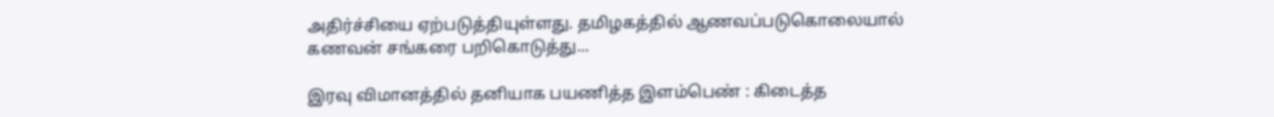அதிர்ச்சியை ஏற்படுத்தியுள்ளது. தமிழகத்தில் ஆணவப்படுகொலையால் கணவன் சங்கரை பறிகொடுத்து...

இரவு விமானத்தில் தனியாக பயணித்த இளம்பெண் : கிடைத்த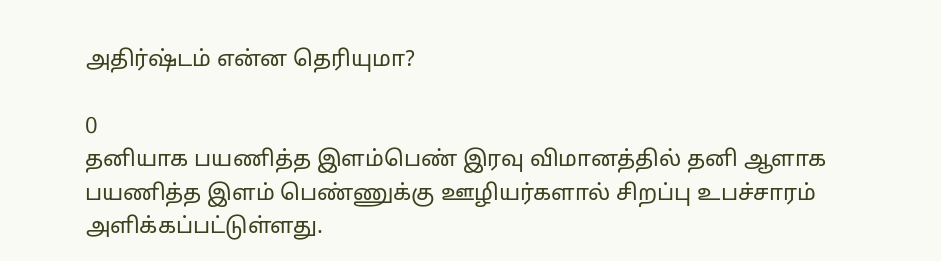அதிர்ஷ்டம் என்ன தெரியுமா?

0
தனியாக பயணித்த இளம்பெண் இரவு விமானத்தில் தனி ஆளாக பயணித்த இளம் பெண்ணுக்கு ஊழியர்களால் சிறப்பு உபச்சாரம் அளிக்கப்பட்டுள்ளது.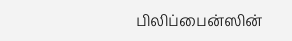பிலிப்பைன்ஸின்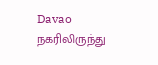Davao நகரிலிருந்து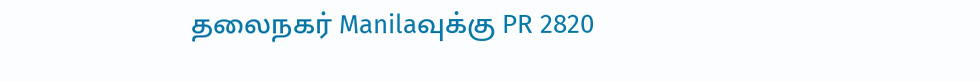தலைநகர் Manilaவுக்கு PR 2820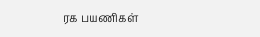ரக பயணிகள்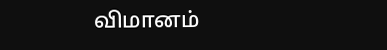விமானம்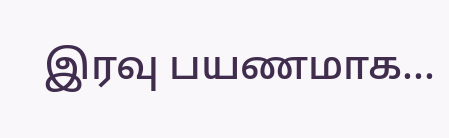இரவு பயணமாக...